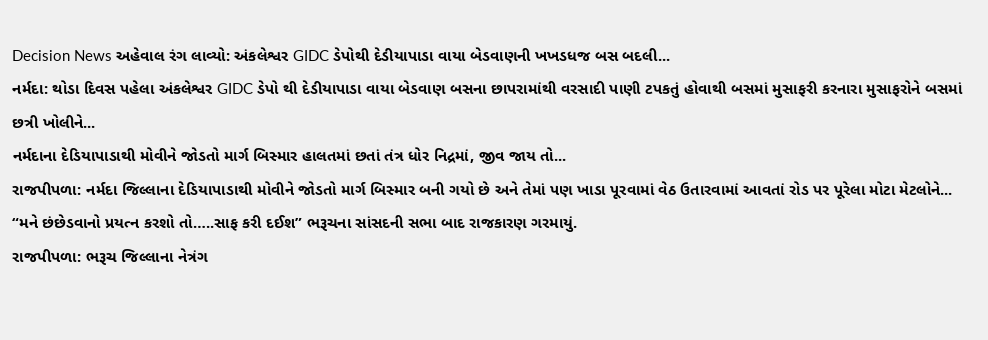Decision News અહેવાલ રંગ લાવ્યો: અંકલેશ્વર GIDC ડેપોથી દેડીયાપાડા વાયા બેડવાણની ખખડધજ બસ બદલી...
નર્મદા: થોડા દિવસ પહેલા અંકલેશ્વર GIDC ડેપો થી દેડીયાપાડા વાયા બેડવાણ બસના છાપરામાંથી વરસાદી પાણી ટપકતું હોવાથી બસમાં મુસાફરી કરનારા મુસાફરોને બસમાં છત્રી ખોલીને...
નર્મદાના દેડિયાપાડાથી મોવીને જોડતો માર્ગ બિસ્માર હાલતમાં છતાં તંત્ર ધોર નિદ્રમાં, જીવ જાય તો...
રાજપીપળા: નર્મદા જિલ્લાના દેડિયાપાડાથી મોવીને જોડતો માર્ગ બિસ્માર બની ગયો છે અને તેમાં પણ ખાડા પૂરવામાં વેઠ ઉતારવામાં આવતાં રોડ પર પૂરેલા મોટા મેટલોને...
“મને છંછેડવાનો પ્રયત્ન કરશો તો…..સાફ કરી દઈશ” ભરૂચના સાંસદની સભા બાદ રાજકારણ ગરમાયું.
રાજપીપળા: ભરૂચ જિલ્લાના નેત્રંગ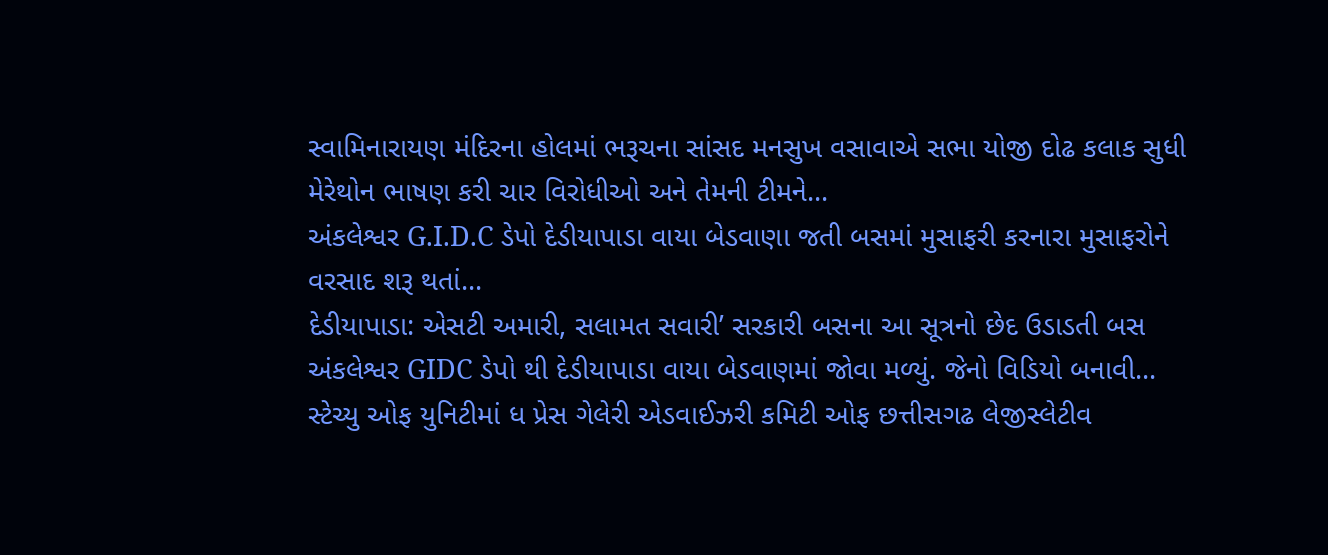સ્વામિનારાયણ મંદિરના હોલમાં ભરૂચના સાંસદ મનસુખ વસાવાએ સભા યોજી દોઢ કલાક સુધી મેરેથોન ભાષણ કરી ચાર વિરોધીઓ અને તેમની ટીમને...
અંકલેશ્વર G.I.D.C ડેપો દેડીયાપાડા વાયા બેડવાણા જતી બસમાં મુસાફરી કરનારા મુસાફરોને વરસાદ શરૂ થતાં...
દેડીયાપાડા: એસટી અમારી, સલામત સવારી’ સરકારી બસના આ સૂત્રનો છેદ ઉડાડતી બસ અંકલેશ્વર GIDC ડેપો થી દેડીયાપાડા વાયા બેડવાણમાં જોવા મળ્યું. જેનો વિડિયો બનાવી...
સ્ટેચ્યુ ઓફ યુનિટીમાં ધ પ્રેસ ગેલેરી એડવાઈઝરી કમિટી ઓફ છત્તીસગઢ લેજીસ્લેટીવ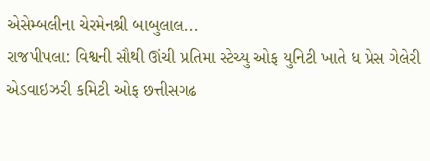એસેમ્બલીના ચેરમેનશ્રી બાબુલાલ...
રાજપીપલા: વિશ્વની સૌથી ઊંચી પ્રતિમા સ્ટેચ્યુ ઓફ યુનિટી ખાતે ધ પ્રેસ ગેલેરી એડવાઇઝરી કમિટી ઓફ છત્તીસગઢ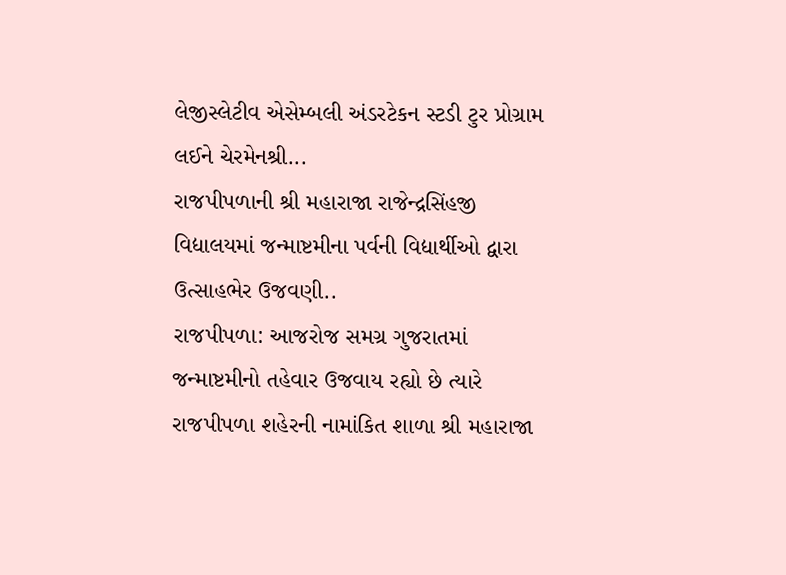લેજીસ્લેટીવ એસેમ્બલી અંડરટેકન સ્ટડી ટુર પ્રોગ્રામ લઈને ચેરમેનશ્રી...
રાજપીપળાની શ્રી મહારાજા રાજેન્દ્રસિંહજી વિદ્યાલયમાં જન્માષ્ટમીના પર્વની વિદ્યાર્થીઓ દ્વારા ઉત્સાહભેર ઉજવણી..
રાજપીપળા: આજરોજ સમગ્ર ગુજરાતમાં જન્માષ્ટમીનો તહેવાર ઉજવાય રહ્યો છે ત્યારે રાજપીપળા શહેરની નામાંકિત શાળા શ્રી મહારાજા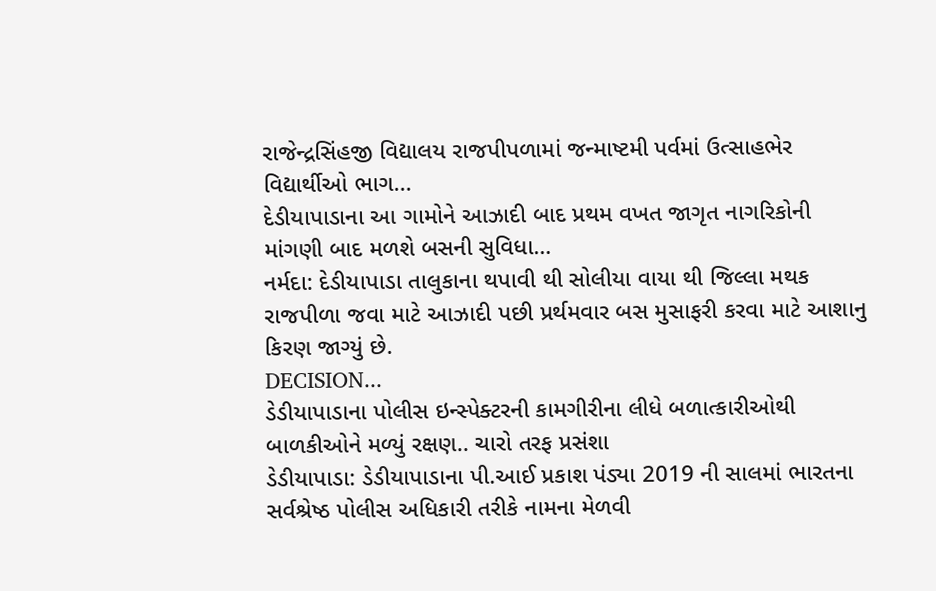રાજેન્દ્રસિંહજી વિદ્યાલય રાજપીપળામાં જન્માષ્ટમી પર્વમાં ઉત્સાહભેર વિદ્યાર્થીઓ ભાગ...
દેડીયાપાડાના આ ગામોને આઝાદી બાદ પ્રથમ વખત જાગૃત નાગરિકોની માંગણી બાદ મળશે બસની સુવિધા…
નર્મદા: દેડીયાપાડા તાલુકાના થપાવી થી સોલીયા વાયા થી જિલ્લા મથક રાજપીળા જવા માટે આઝાદી પછી પ્રર્થમવાર બસ મુસાફરી કરવા માટે આશાનુ કિરણ જાગ્યું છે.
DECISION...
ડેડીયાપાડાના પોલીસ ઇન્સ્પેક્ટરની કામગીરીના લીધે બળાત્કારીઓથી બાળકીઓને મળ્યું રક્ષણ.. ચારો તરફ પ્રસંશા
ડેડીયાપાડા: ડેડીયાપાડાના પી.આઈ પ્રકાશ પંડ્યા 2019 ની સાલમાં ભારતના સર્વશ્રેષ્ઠ પોલીસ અધિકારી તરીકે નામના મેળવી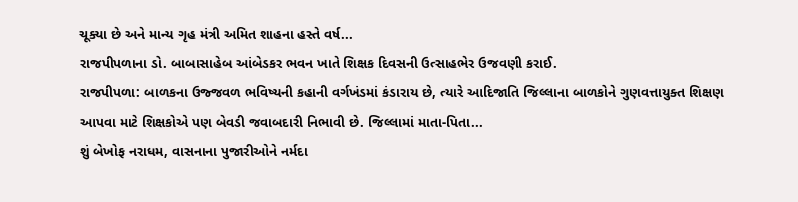ચૂક્યા છે અને માન્ય ગૃહ મંત્રી અમિત શાહના હસ્તે વર્ષ...
રાજપીપળાના ડો. બાબાસાહેબ આંબેડકર ભવન ખાતે શિક્ષક દિવસની ઉત્સાહભેર ઉજવણી કરાઈ.
રાજપીપળા: બાળકના ઉજ્જવળ ભવિષ્યની કહાની વર્ગખંડમાં કંડારાય છે, ત્યારે આદિજાતિ જિલ્લાના બાળકોને ગુણવત્તાયુક્ત શિક્ષણ આપવા માટે શિક્ષકોએ પણ બેવડી જવાબદારી નિભાવી છે. જિલ્લામાં માતા-પિતા...
શું બેખોફ નરાધમ, વાસનાના પુજારીઓને નર્મદા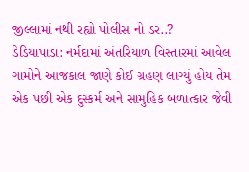જીલ્લામાં નથી રહ્યો પોલીસ નો ડર..?
ડેડિયાપાડા: નર્મદામાં અંતરિયાળ વિસ્તારમાં આવેલ ગામોને આજકાલ જાણે કોઈ ગ્રહણ લાગ્યું હોય તેમ એક પછી એક દુસ્કર્મ અને સામુહિક બળાત્કાર જેવી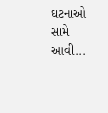ઘટનાઓ સામે આવી...